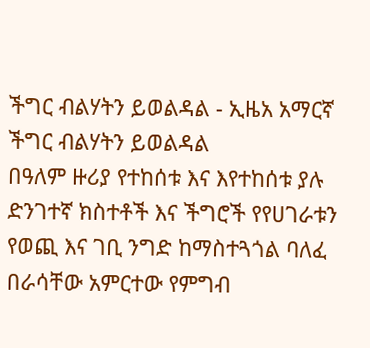ችግር ብልሃትን ይወልዳል - ኢዜአ አማርኛ
ችግር ብልሃትን ይወልዳል
በዓለም ዙሪያ የተከሰቱ እና እየተከሰቱ ያሉ ድንገተኛ ክስተቶች እና ችግሮች የየሀገራቱን የወጪ እና ገቢ ንግድ ከማስተጓጎል ባለፈ በራሳቸው አምርተው የምግብ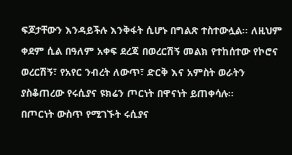ፍጆታቸውን እንዳይችሉ እንቅፋት ሲሆኑ በግልጽ ተስተውሏል፡፡ ለዚህም ቀደም ሲል በዓለም አቀፍ ደረጃ በወረርሽኝ መልክ የተከሰተው የኮሮና ወረርሽኝ፣ የአየር ንብረት ለውጥ፣ ድርቅ እና አምስት ወራትን ያስቆጠረው የሩሲያና ዩክሬን ጦርነት በዋናነት ይጠቀሳሉ፡፡
በጦርነት ውስጥ የሚገኙት ሩሲያና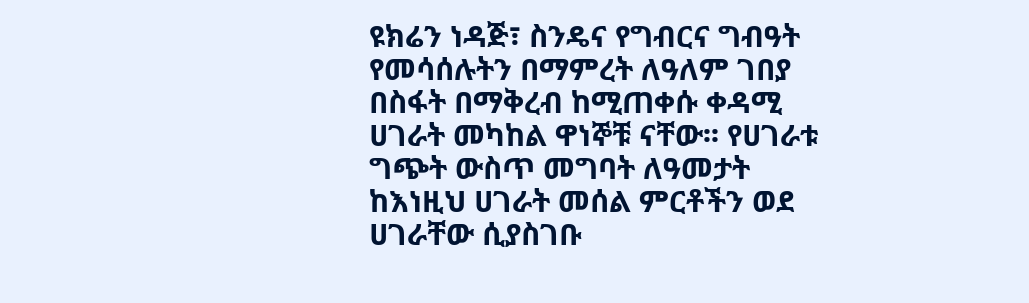ዩክሬን ነዳጅ፣ ስንዴና የግብርና ግብዓት የመሳሰሉትን በማምረት ለዓለም ገበያ በስፋት በማቅረብ ከሚጠቀሱ ቀዳሚ ሀገራት መካከል ዋነኞቹ ናቸው፡፡ የሀገራቱ ግጭት ውስጥ መግባት ለዓመታት ከእነዚህ ሀገራት መሰል ምርቶችን ወደ ሀገራቸው ሲያስገቡ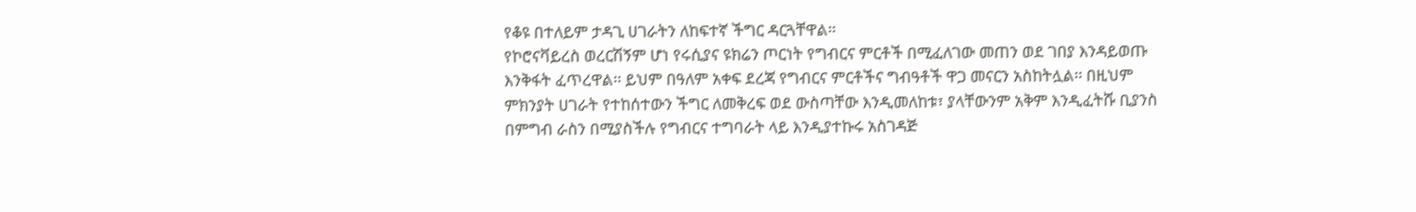የቆዩ በተለይም ታዳጊ ሀገራትን ለከፍተኛ ችግር ዳርጓቸዋል፡፡
የኮሮናቫይረስ ወረርሽኝም ሆነ የሩሲያና ዩክሬን ጦርነት የግብርና ምርቶች በሚፈለገው መጠን ወደ ገበያ እንዳይወጡ እንቅፋት ፈጥረዋል፡፡ ይህም በዓለም አቀፍ ደረጃ የግብርና ምርቶችና ግብዓቶች ዋጋ መናርን አስከትሏል፡፡ በዚህም ምክንያት ሀገራት የተከሰተውን ችግር ለመቅረፍ ወደ ውስጣቸው እንዲመለከቱ፣ ያላቸውንም አቅም እንዲፈትሹ ቢያንስ በምግብ ራስን በሚያስችሉ የግብርና ተግባራት ላይ እንዲያተኩሩ አስገዳጅ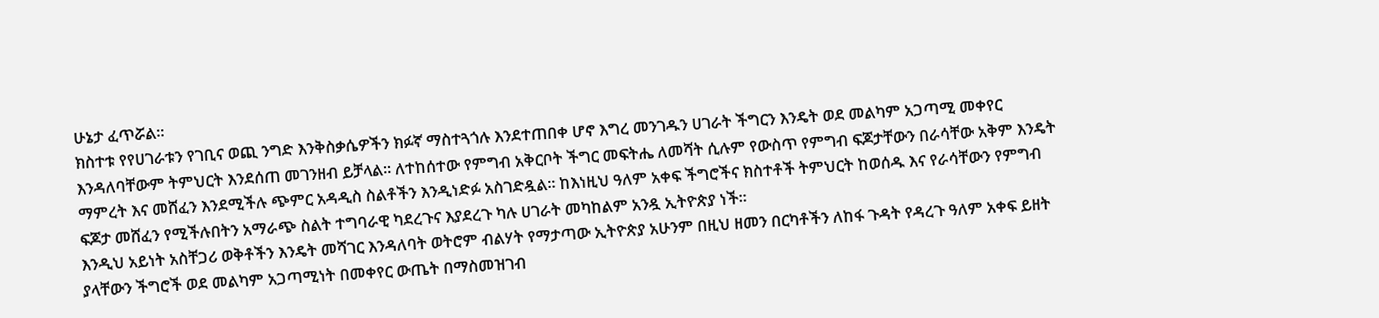ሁኔታ ፈጥሯል።
ክስተቱ የየሀገራቱን የገቢና ወጪ ንግድ እንቅስቃሴዎችን ክፉኛ ማስተጓጎሉ እንደተጠበቀ ሆኖ እግረ መንገዱን ሀገራት ችግርን እንዴት ወደ መልካም አጋጣሚ መቀየር እንዳለባቸውም ትምህርት እንደሰጠ መገንዘብ ይቻላል። ለተከሰተው የምግብ አቅርቦት ችግር መፍትሔ ለመሻት ሲሉም የውስጥ የምግብ ፍጆታቸውን በራሳቸው አቅም እንዴት ማምረት እና መሸፈን እንደሚችሉ ጭምር አዳዲስ ስልቶችን እንዲነድፉ አስገድዷል። ከእነዚህ ዓለም አቀፍ ችግሮችና ክስተቶች ትምህርት ከወሰዱ እና የራሳቸውን የምግብ ፍጆታ መሸፈን የሚችሉበትን አማራጭ ስልት ተግባራዊ ካደረጉና እያደረጉ ካሉ ሀገራት መካከልም አንዷ ኢትዮጵያ ነች፡፡
እንዲህ አይነት አስቸጋሪ ወቅቶችን እንዴት መሻገር እንዳለባት ወትሮም ብልሃት የማታጣው ኢትዮጵያ አሁንም በዚህ ዘመን በርካቶችን ለከፋ ጉዳት የዳረጉ ዓለም አቀፍ ይዘት ያላቸውን ችግሮች ወደ መልካም አጋጣሚነት በመቀየር ውጤት በማስመዝገብ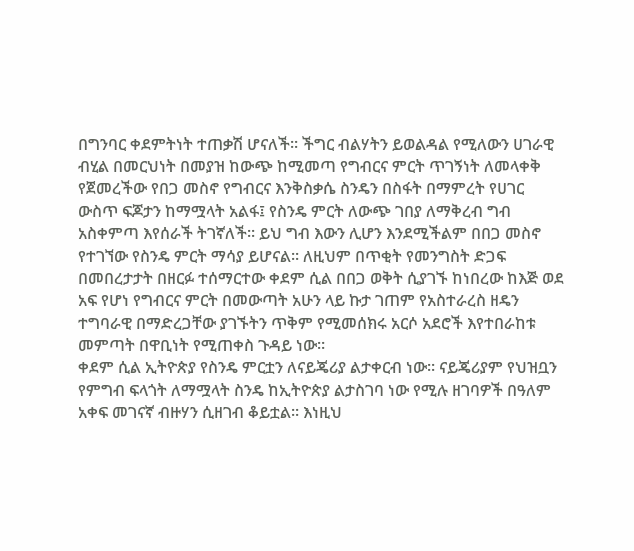በግንባር ቀደምትነት ተጠቃሽ ሆናለች፡፡ ችግር ብልሃትን ይወልዳል የሚለውን ሀገራዊ ብሂል በመርህነት በመያዝ ከውጭ ከሚመጣ የግብርና ምርት ጥገኝነት ለመላቀቅ የጀመረችው የበጋ መስኖ የግብርና እንቅስቃሴ ስንዴን በስፋት በማምረት የሀገር ውስጥ ፍጆታን ከማሟላት አልፋ፤ የስንዴ ምርት ለውጭ ገበያ ለማቅረብ ግብ አስቀምጣ እየሰራች ትገኛለች፡፡ ይህ ግብ እውን ሊሆን እንደሚችልም በበጋ መስኖ የተገኘው የስንዴ ምርት ማሳያ ይሆናል፡፡ ለዚህም በጥቂት የመንግስት ድጋፍ በመበረታታት በዘርፉ ተሰማርተው ቀደም ሲል በበጋ ወቅት ሲያገኙ ከነበረው ከእጅ ወደ አፍ የሆነ የግብርና ምርት በመውጣት አሁን ላይ ኩታ ገጠም የአስተራረስ ዘዴን ተግባራዊ በማድረጋቸው ያገኙትን ጥቅም የሚመሰክሩ አርሶ አደሮች እየተበራከቱ መምጣት በዋቢነት የሚጠቀስ ጉዳይ ነው።
ቀደም ሲል ኢትዮጵያ የስንዴ ምርቷን ለናይጄሪያ ልታቀርብ ነው፡፡ ናይጄሪያም የህዝቧን የምግብ ፍላጎት ለማሟላት ስንዴ ከኢትዮጵያ ልታስገባ ነው የሚሉ ዘገባዎች በዓለም አቀፍ መገናኛ ብዙሃን ሲዘገብ ቆይቷል፡፡ እነዚህ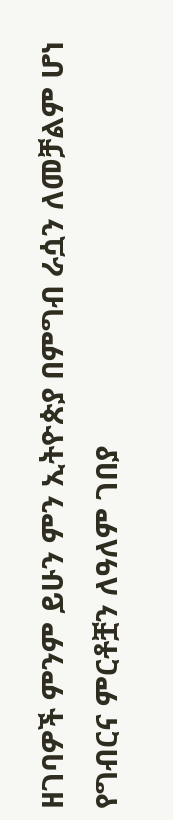ዘገባዎች ምንም ይሁን ምን ኢትዮጵያ በምግብ ራሷን ለመቻልም ሆነ የግብርና ምርቶቿን ለዓለም ገበያ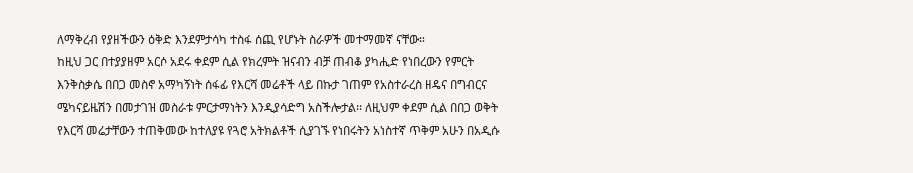ለማቅረብ የያዘችውን ዕቅድ እንደምታሳካ ተስፋ ሰጪ የሆኑት ስራዎች መተማመኛ ናቸው።
ከዚህ ጋር በተያያዘም አርሶ አደሩ ቀደም ሲል የክረምት ዝናብን ብቻ ጠብቆ ያካሒድ የነበረውን የምርት እንቅስቃሴ በበጋ መስኖ አማካኝነት ሰፋፊ የእርሻ መሬቶች ላይ በኩታ ገጠም የአስተራረስ ዘዴና በግብርና ሜካናይዜሽን በመታገዝ መስራቱ ምርታማነትን እንዲያሳድግ አስችሎታል፡፡ ለዚህም ቀደም ሲል በበጋ ወቅት የእርሻ መሬታቸውን ተጠቅመው ከተለያዩ የጓሮ አትክልቶች ሲያገኙ የነበሩትን አነስተኛ ጥቅም አሁን በአዲሱ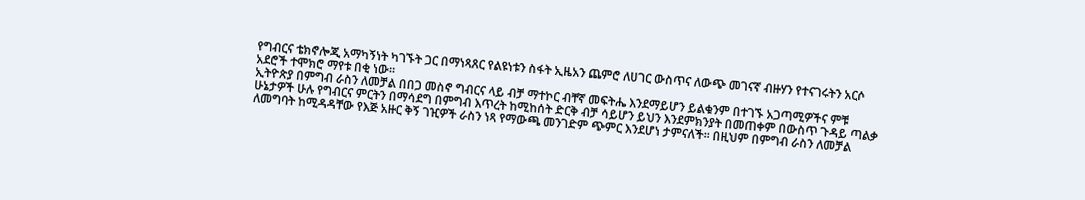የግብርና ቴክኖሎጂ አማካኝነት ካገኙት ጋር በማነጻጸር የልዩነቱን ስፋት ኢዜአን ጨምሮ ለሀገር ውስጥና ለውጭ መገናኛ ብዙሃን የተናገሩትን አርሶ አደሮች ተሞክሮ ማየቱ በቂ ነው።
ኢትዮጵያ በምግብ ራስን ለመቻል በበጋ መስኖ ግብርና ላይ ብቻ ማተኮር ብቸኛ መፍትሔ እንደማይሆን ይልቁንም በተገኙ አጋጣሚዎችና ምቹ ሁኔታዎች ሁሉ የግብርና ምርትን በማሳደግ በምግብ እጥረት ከሚከሰት ድርቅ ብቻ ሳይሆን ይህን እንደምክንያት በመጠቀም በውስጥ ጉዳይ ጣልቃ ለመግባት ከሚዳዳቸው የእጅ አዙር ቅኝ ገዢዎች ራስን ነጻ የማውጫ መንገድም ጭምር እንደሆነ ታምናለች፡፡ በዚህም በምግብ ራስን ለመቻል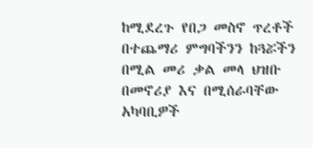ከሚደረጉ የበጋ መስኖ ጥረቶች በተጨማሪ ምግባችንን ከጓሯችን በሚል መሪ ቃል መላ ህዝቡ በመኖሪያ እና በሚሰራባቸው አካባቢዎች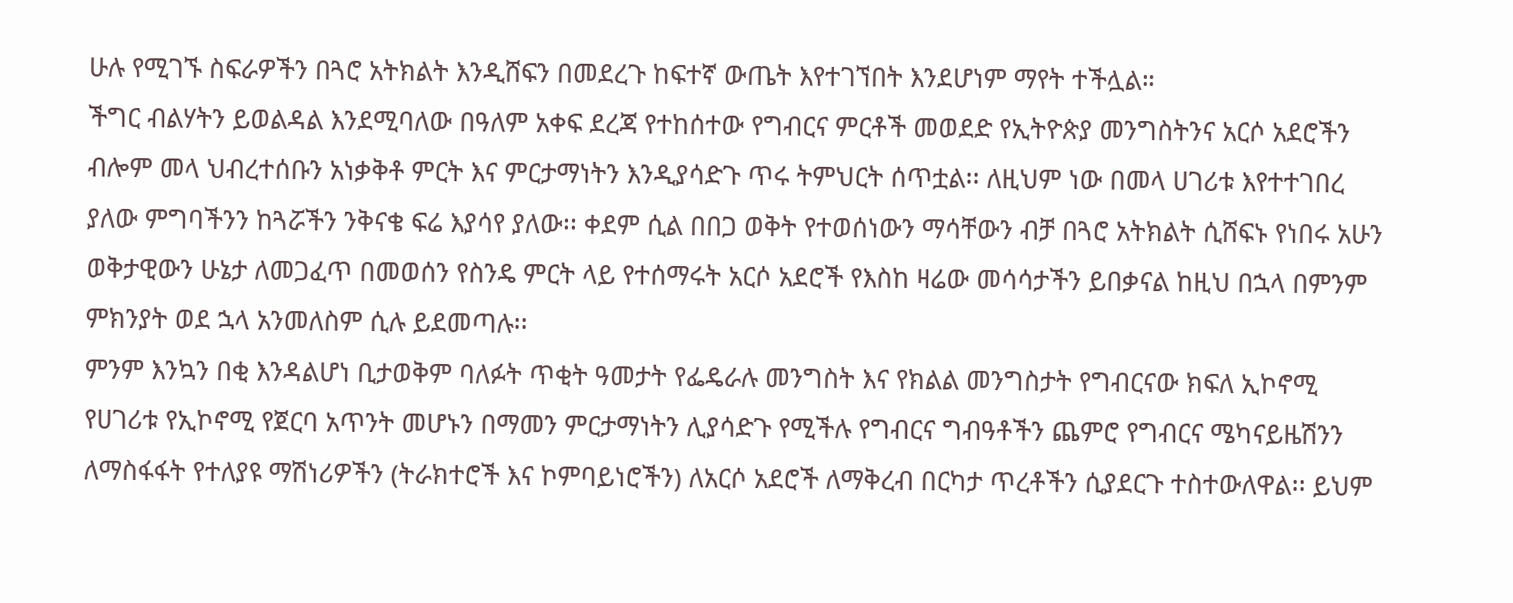ሁሉ የሚገኙ ስፍራዎችን በጓሮ አትክልት እንዲሸፍን በመደረጉ ከፍተኛ ውጤት እየተገኘበት እንደሆነም ማየት ተችሏል።
ችግር ብልሃትን ይወልዳል እንደሚባለው በዓለም አቀፍ ደረጃ የተከሰተው የግብርና ምርቶች መወደድ የኢትዮጵያ መንግስትንና አርሶ አደሮችን ብሎም መላ ህብረተሰቡን አነቃቅቶ ምርት እና ምርታማነትን እንዲያሳድጉ ጥሩ ትምህርት ሰጥቷል፡፡ ለዚህም ነው በመላ ሀገሪቱ እየተተገበረ ያለው ምግባችንን ከጓሯችን ንቅናቄ ፍሬ እያሳየ ያለው፡፡ ቀደም ሲል በበጋ ወቅት የተወሰነውን ማሳቸውን ብቻ በጓሮ አትክልት ሲሸፍኑ የነበሩ አሁን ወቅታዊውን ሁኔታ ለመጋፈጥ በመወሰን የስንዴ ምርት ላይ የተሰማሩት አርሶ አደሮች የእስከ ዛሬው መሳሳታችን ይበቃናል ከዚህ በኋላ በምንም ምክንያት ወደ ኋላ አንመለስም ሲሉ ይደመጣሉ፡፡
ምንም እንኳን በቂ እንዳልሆነ ቢታወቅም ባለፉት ጥቂት ዓመታት የፌዴራሉ መንግስት እና የክልል መንግስታት የግብርናው ክፍለ ኢኮኖሚ የሀገሪቱ የኢኮኖሚ የጀርባ አጥንት መሆኑን በማመን ምርታማነትን ሊያሳድጉ የሚችሉ የግብርና ግብዓቶችን ጨምሮ የግብርና ሜካናይዜሽንን ለማስፋፋት የተለያዩ ማሽነሪዎችን (ትራክተሮች እና ኮምባይነሮችን) ለአርሶ አደሮች ለማቅረብ በርካታ ጥረቶችን ሲያደርጉ ተስተውለዋል፡፡ ይህም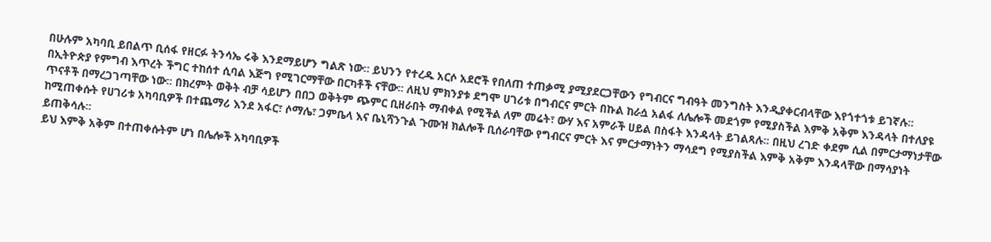በሁሉም አካባቢ ይበልጥ ቢሰፋ የዘርፉ ትንሳኤ ሩቅ እንደማይሆን ግልጽ ነው። ይህንን የተረዱ አርሶ አደሮች የበለጠ ተጠቃሚ ያሚያደርጋቸውን የግብርና ግብዓት መንግስት እንዲያቀርብላቸው እየጎተጎቱ ይገኛሉ፡፡
በኢትዮጵያ የምግብ እጥረት ችግር ተከሰተ ሲባል እጅግ የሚገርማቸው በርካቶች ናቸው፡፡ ለዚህ ምክንያቱ ደግሞ ሀገሪቱ በግብርና ምርት በኩል ከራሷ አልፋ ለሌሎች መደጎም የሚያስችል እምቅ አቅም እንዳላት በተለያዩ ጥናቶች በማረጋገጣቸው ነው፡፡ በክረምት ወቅት ብቻ ሳይሆን በበጋ ወቅትም ጭምር ቢዘራበት ማብቀል የሚችል ለም መሬት፣ ውሃ እና አምራች ሀይል በስፋት እንዳላት ይገልጻሉ፡፡ በዚህ ረገድ ቀደም ሲል በምርታማነታቸው ከሚጠቀሱት የሀገሪቱ አካባቢዎች በተጨማሪ እንደ አፋር፣ ሶማሌ፣ ጋምቤላ እና ቤኒሻንጉል ጉሙዝ ክልሎች ቢሰራባቸው የግብርና ምርት እና ምርታማነትን ማሳደግ የሚያስችል እምቅ አቅም እንዳላቸው በማሳያነት ይጠቅሳሉ፡፡
ይህ እምቅ አቅም በተጠቀሱትም ሆነ በሌሎች አካባቢዎች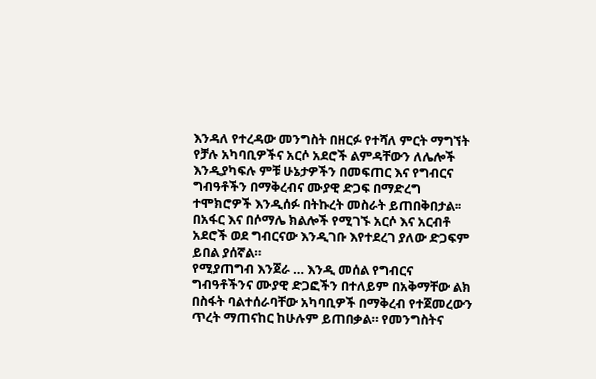እንዳለ የተረዳው መንግስት በዘርፉ የተሻለ ምርት ማግኘት የቻሉ አካባቢዎችና አርሶ አደሮች ልምዳቸውን ለሌሎች እንዲያካፍሉ ምቹ ሁኔታዎችን በመፍጠር እና የግብርና ግብዓቶችን በማቅረብና ሙያዊ ድጋፍ በማድረግ ተሞክሮዎች እንዲሰፉ በትኩረት መስራት ይጠበቅበታል፡፡ በአፋር እና በሶማሌ ክልሎች የሚገኙ አርሶ እና አርብቶ አደሮች ወደ ግብርናው እንዲገቡ እየተደረገ ያለው ድጋፍም ይበል ያሰኛል።
የሚያጠግብ እንጀራ … እንዲ መሰል የግብርና ግብዓቶችንና ሙያዊ ድጋፎችን በተለይም በአቅማቸው ልክ በስፋት ባልተሰራባቸው አካባቢዎች በማቅረብ የተጀመረውን ጥረት ማጠናከር ከሁሉም ይጠበቃል። የመንግስትና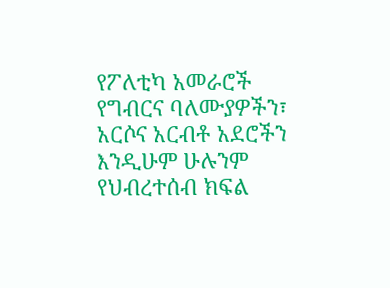የፖለቲካ አመራሮች የግብርና ባለሙያዎችን፣ አርሶና አርብቶ አደሮችን እንዲሁም ሁሉንም የህብረተሰብ ክፍል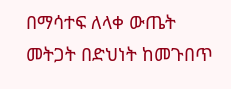በማሳተፍ ለላቀ ውጤት መትጋት በድህነት ከመጉበጥ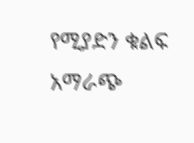የሚያድን ቁልፍ አማራጭ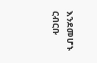እንደመሆኑ ርብርቡ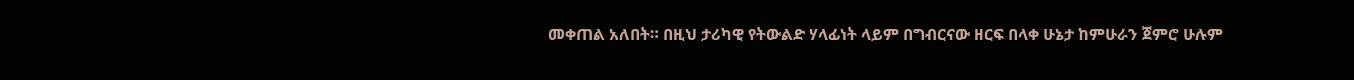መቀጠል አለበት። በዚህ ታሪካዊ የትውልድ ሃላፊነት ላይም በግብርናው ዘርፍ በላቀ ሁኔታ ከምሁራን ጀምሮ ሁሉም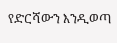የድርሻውን እንዲወጣ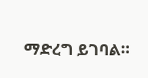ማድረግ ይገባል።